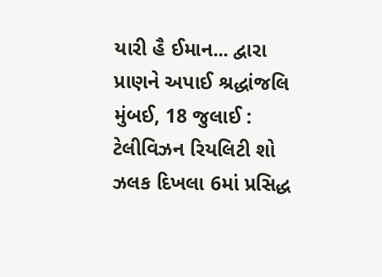યારી હૈ ઈમાન... દ્વારા પ્રાણને અપાઈ શ્રદ્ધાંજલિ
મુંબઈ, 18 જુલાઈ : ટેલીવિઝન રિયલિટી શો ઝલક દિખલા 6માં પ્રસિદ્ધ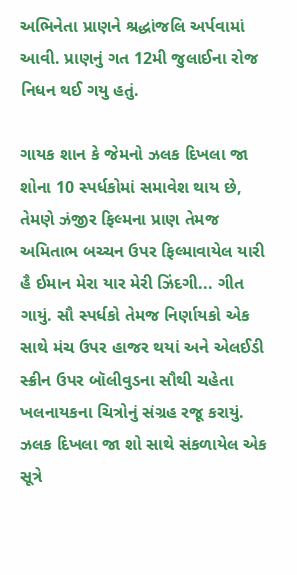અભિનેતા પ્રાણને શ્રદ્ધાંજલિ અર્પવામાં આવી. પ્રાણનું ગત 12મી જુલાઈના રોજ નિધન થઈ ગયુ હતું.

ગાયક શાન કે જેમનો ઝલક દિખલા જા શોના 10 સ્પર્ધકોમાં સમાવેશ થાય છે, તેમણે ઝંજીર ફિલ્મના પ્રાણ તેમજ અમિતાભ બચ્ચન ઉપર ફિલ્માવાયેલ યારી હૈ ઈમાન મેરા યાર મેરી ઝિંદગી... ગીત ગાયું. સૌ સ્પર્ધકો તેમજ નિર્ણાયકો એક સાથે મંચ ઉપર હાજર થયાં અને એલઈડી સ્ક્રીન ઉપર બૉલીવુડના સૌથી ચહેતા ખલનાયકના ચિત્રોનું સંગ્રહ રજૂ કરાયું.
ઝલક દિખલા જા શો સાથે સંકળાયેલ એક સૂત્રે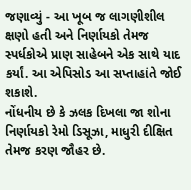જણાવ્યું - આ ખૂબ જ લાગણીશીલ ક્ષણો હતી અને નિર્ણાયકો તેમજ સ્પર્ધકોએ પ્રાણ સાહેબને એક સાથે યાદ કર્યાં. આ એપિસોડ આ સપ્તાહાંતે જોઈ શકાશે.
નોંધનીય છે કે ઝલક દિખલા જા શોના નિર્ણાયકો રેમો ડિસૂઝા, માધુરી દીક્ષિત તેમજ કરણ જૌહર છે.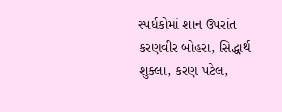સ્પર્ધકોમાં શાન ઉપરાંત કરણવીર બોહરા, સિદ્ધાર્થ શુક્લા, કરણ પટેલ,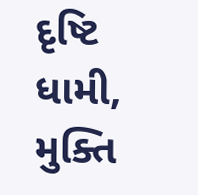દૃષ્ટિ ધામી, મુક્તિ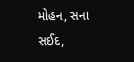મોહન, સના સઈદ,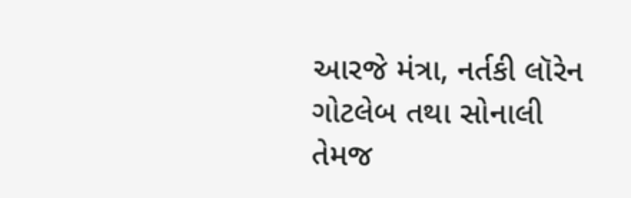આરજે મંત્રા, નર્તકી લૉરેન ગોટલેબ તથા સોનાલી તેમજ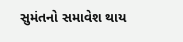સુમંતનો સમાવેશ થાય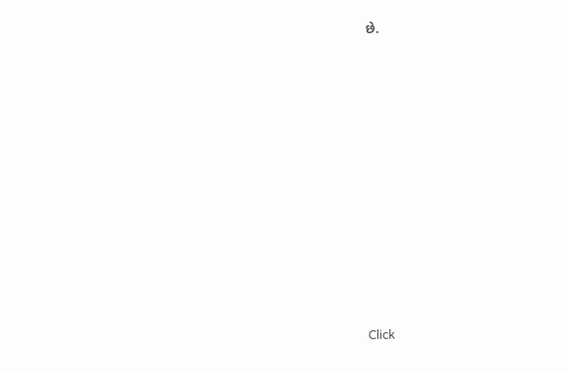છે.












Click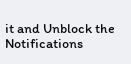it and Unblock the Notifications